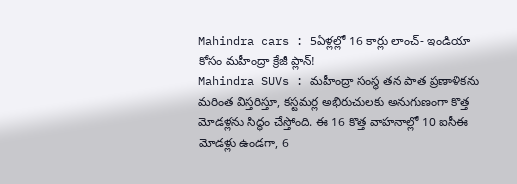Mahindra cars : 5ఏళ్లల్లో 16 కార్లు లాంచ్- ఇండియా కోసం మహీంద్రా క్రేజీ ప్లాన్!
Mahindra SUVs : మహీంద్రా సంస్థ తన పాత ప్రణాళికను మరింత విస్తరిస్తూ, కస్టమర్ల అభిరుచులకు అనుగుణంగా కొత్త మోడళ్లను సిద్ధం చేస్తోంది. ఈ 16 కొత్త వాహనాల్లో 10 ఐసీఈ మోడళ్లు ఉండగా, 6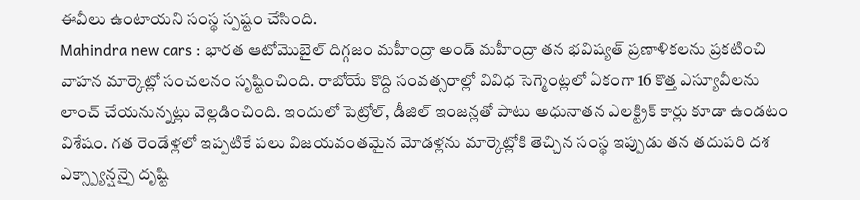ఈవీలు ఉంటాయని సంస్థ స్పష్టం చేసింది.
Mahindra new cars : భారత ఆటోమొబైల్ దిగ్గజం మహీంద్రా అండ్ మహీంద్రా తన భవిష్యత్ ప్రణాళికలను ప్రకటించి వాహన మార్కెట్లో సంచలనం సృష్టించింది. రాబోయే కొద్ది సంవత్సరాల్లో వివిధ సెగ్మెంట్లలో ఏకంగా 16 కొత్త ఎస్యూవీలను లాంచ్ చేయనున్నట్లు వెల్లడించింది. ఇందులో పెట్రోల్, డీజిల్ ఇంజన్లతో పాటు అధునాతన ఎలక్ట్రిక్ కార్లు కూడా ఉండటం విశేషం. గత రెండేళ్లలో ఇప్పటికే పలు విజయవంతమైన మోడళ్లను మార్కెట్లోకి తెచ్చిన సంస్థ ఇప్పుడు తన తదుపరి దశ ఎక్స్ప్యాన్షన్పై దృష్టి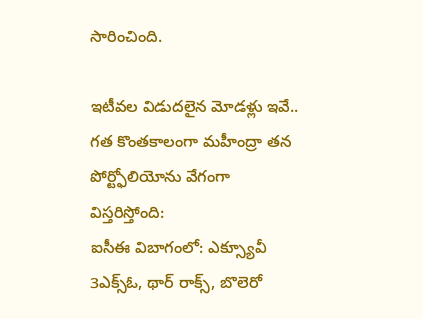సారించింది.

ఇటీవల విడుదలైన మోడళ్లు ఇవే..
గత కొంతకాలంగా మహీంద్రా తన పోర్ట్ఫోలియోను వేగంగా విస్తరిస్తోంది:
ఐసీఈ విబాగంలో: ఎక్స్యూవీ 3ఎక్స్ఓ, థార్ రాక్స్, బొలెరో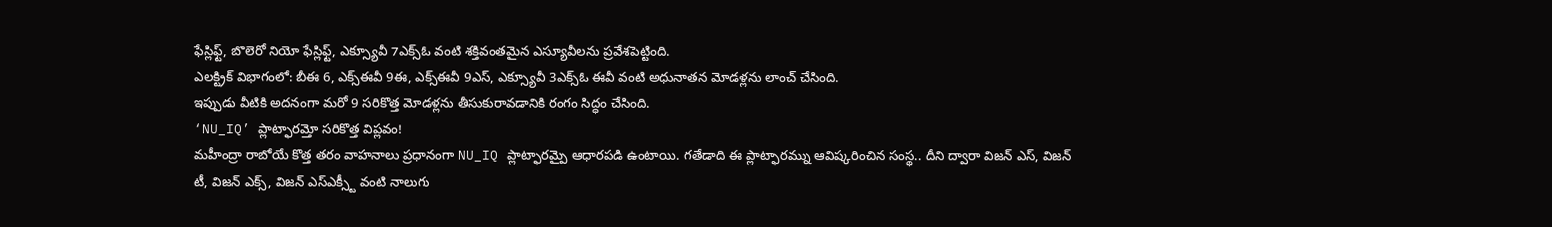ఫేస్లిఫ్ట్, బొలెరో నియో ఫేస్లిఫ్ట్, ఎక్స్యూవీ 7ఎక్స్ఓ వంటి శక్తివంతమైన ఎస్యూవీలను ప్రవేశపెట్టింది.
ఎలక్ట్రిక్ విభాగంలో: బీఈ 6, ఎక్స్ఈవీ 9ఈ, ఎక్స్ఈవీ 9ఎస్, ఎక్స్యూవీ 3ఎక్స్ఓ ఈవీ వంటి అధునాతన మోడళ్లను లాంచ్ చేసింది.
ఇప్పుడు వీటికి అదనంగా మరో 9 సరికొత్త మోడళ్లను తీసుకురావడానికి రంగం సిద్ధం చేసింది.
‘NU_IQ’ ప్లాట్ఫారమ్తో సరికొత్త విప్లవం!
మహీంద్రా రాబోయే కొత్త తరం వాహనాలు ప్రధానంగా NU_IQ ప్లాట్ఫారమ్పై ఆధారపడి ఉంటాయి. గతేడాది ఈ ప్లాట్ఫారమ్ను ఆవిష్కరించిన సంస్థ.. దీని ద్వారా విజన్ ఎస్, విజన్ టీ, విజన్ ఎక్స్, విజన్ ఎస్ఎక్స్టీ వంటి నాలుగు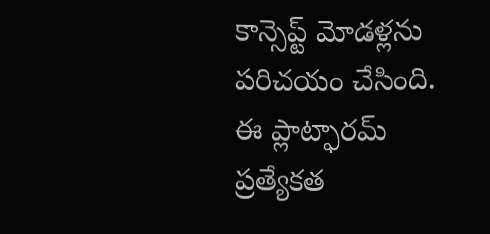కాన్సెప్ట్ మోడళ్లను పరిచయం చేసింది.
ఈ ప్లాట్ఫారమ్ ప్రత్యేకత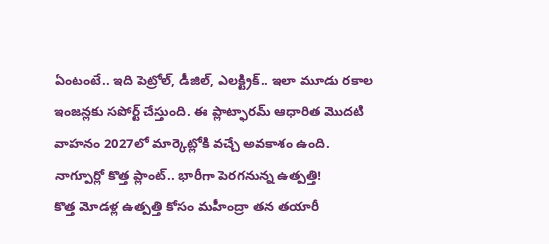ఏంటంటే.. ఇది పెట్రోల్, డీజిల్, ఎలక్ట్రిక్.. ఇలా మూడు రకాల ఇంజన్లకు సపోర్ట్ చేస్తుంది. ఈ ప్లాట్ఫారమ్ ఆధారిత మొదటి వాహనం 2027లో మార్కెట్లోకి వచ్చే అవకాశం ఉంది.
నాగ్పూర్లో కొత్త ప్లాంట్.. భారీగా పెరగనున్న ఉత్పత్తి!
కొత్త మోడళ్ల ఉత్పత్తి కోసం మహీంద్రా తన తయారీ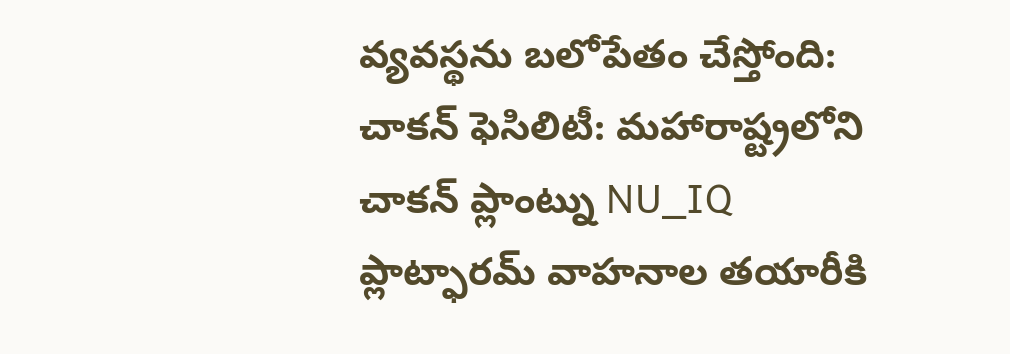వ్యవస్థను బలోపేతం చేస్తోంది:
చాకన్ ఫెసిలిటీ: మహారాష్ట్రలోని చాకన్ ప్లాంట్ను NU_IQ ప్లాట్ఫారమ్ వాహనాల తయారీకి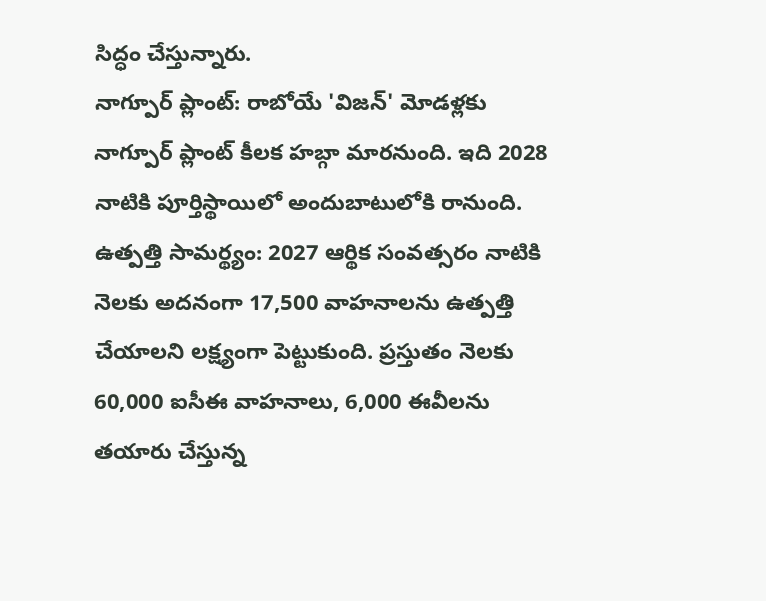సిద్ధం చేస్తున్నారు.
నాగ్పూర్ ప్లాంట్: రాబోయే 'విజన్' మోడళ్లకు నాగ్పూర్ ప్లాంట్ కీలక హబ్గా మారనుంది. ఇది 2028 నాటికి పూర్తిస్థాయిలో అందుబాటులోకి రానుంది.
ఉత్పత్తి సామర్థ్యం: 2027 ఆర్థిక సంవత్సరం నాటికి నెలకు అదనంగా 17,500 వాహనాలను ఉత్పత్తి చేయాలని లక్ష్యంగా పెట్టుకుంది. ప్రస్తుతం నెలకు 60,000 ఐసీఈ వాహనాలు, 6,000 ఈవీలను తయారు చేస్తున్న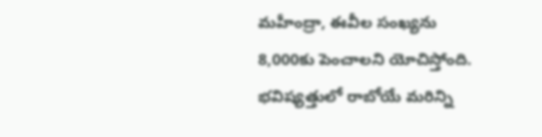మహీంద్రా, ఈవీల సంఖ్యను 8,000కు పెంచాలని యోచిస్తోంది.
భవిష్యత్తులో రాబోయే మరిన్ని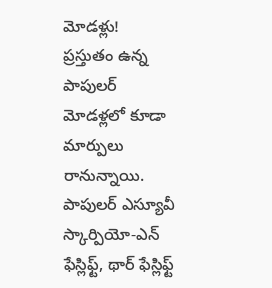మోడళ్లు!
ప్రస్తుతం ఉన్న పాపులర్ మోడళ్లలో కూడా మార్పులు రానున్నాయి. పాపులర్ ఎస్యూవీ స్కార్పియో-ఎన్ ఫేస్లిఫ్ట్, థార్ ఫేస్లిఫ్ట్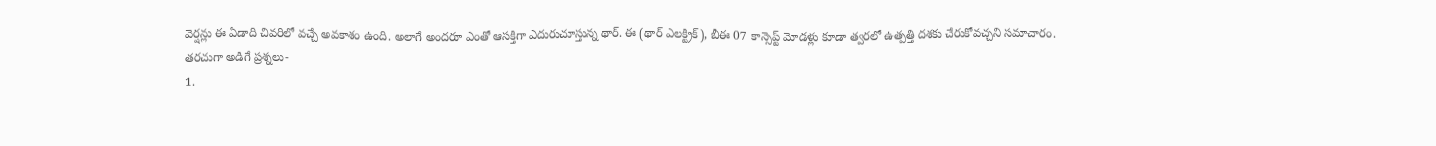వెర్షన్లు ఈ ఏడాది చివరిలో వచ్చే అవకాశం ఉంది. అలాగే అందరూ ఎంతో ఆసక్తిగా ఎదురుచూస్తున్న థార్. ఈ (థార్ ఎలక్ట్రిక్), బీఈ 07 కాన్సెప్ట్ మోడళ్లు కూడా త్వరలో ఉత్పత్తి దశకు చేరుకోవచ్చని సమాచారం.
తరచుగా అడిగే ప్రశ్నలు-
1.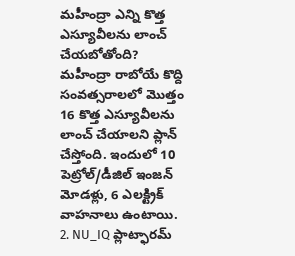మహీంద్రా ఎన్ని కొత్త ఎస్యూవీలను లాంచ్ చేయబోతోంది?
మహీంద్రా రాబోయే కొద్ది సంవత్సరాలలో మొత్తం 16 కొత్త ఎస్యూవీలను లాంచ్ చేయాలని ప్లాన్ చేస్తోంది. ఇందులో 10 పెట్రోల్/డీజిల్ ఇంజన్ మోడళ్లు, 6 ఎలక్ట్రిక్ వాహనాలు ఉంటాయి.
2. NU_IQ ప్లాట్ఫారమ్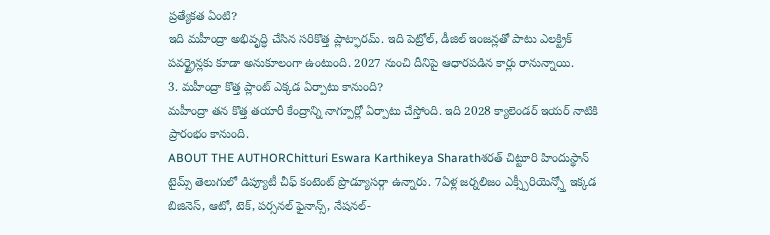ప్రత్యేకత ఏంటి?
ఇది మహీంద్రా అభివృద్ధి చేసిన సరికొత్త ప్లాట్ఫారమ్. ఇది పెట్రోల్, డీజిల్ ఇంజన్లతో పాటు ఎలక్ట్రిక్ పవర్ట్రైన్లకు కూడా అనుకూలంగా ఉంటుంది. 2027 నుంచి దీనిపై ఆధారపడిన కార్లు రానున్నాయి.
3. మహీంద్రా కొత్త ప్లాంట్ ఎక్కడ ఏర్పాటు కానుంది?
మహీంద్రా తన కొత్త తయారీ కేంద్రాన్ని నాగ్పూర్లో ఏర్పాటు చేస్తోంది. ఇది 2028 క్యాలెండర్ ఇయర్ నాటికి ప్రారంభం కానుంది.
ABOUT THE AUTHORChitturi Eswara Karthikeya Sharathశరత్ చిట్టూరి హిందుస్థాన్ టైమ్స్ తెలుగులో డిప్యూటీ చీఫ్ కంటెంట్ ప్రొడ్యూసర్గా ఉన్నారు. 7ఏళ్ల జర్నలిజం ఎక్స్పీరియెన్స్తో ఇక్కడ బిజినెస్, ఆటో, టెక్, పర్సనల్ ఫైనాన్స్, నేషనల్-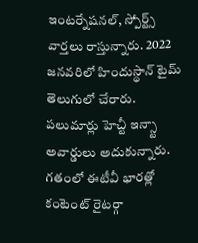ఇంటర్నేషనల్, స్పోర్ట్స్ వార్తలు రాస్తున్నారు. 2022 జనవరిలో హిందుస్థాన్ టైమ్ తెలుగులో చేరారు. పలుమార్లు హెచ్టీ ఇన్స్టా అవార్డులు అదుకున్నారు. గతంలో ఈటీవీ భారత్లో కంటెంట్ రైటర్గా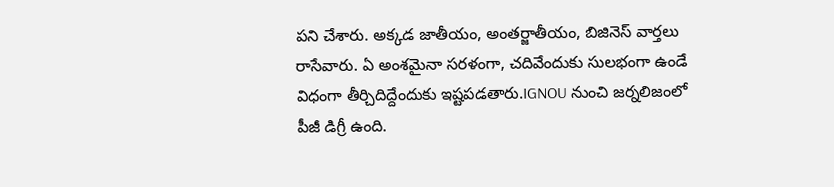పని చేశారు. అక్కడ జాతీయం, అంతర్జాతీయం, బిజినెస్ వార్తలు రాసేవారు. ఏ అంశమైనా సరళంగా, చదివేందుకు సులభంగా ఉండే విధంగా తీర్చిదిద్దేందుకు ఇష్టపడతారు.IGNOU నుంచి జర్నలిజంలో పీజీ డిగ్రీ ఉంది.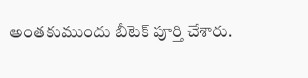అంతకుముందు బీటెక్ పూర్తి చేశారు.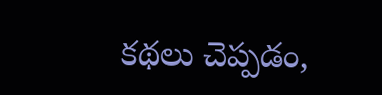కథలు చెప్పడం,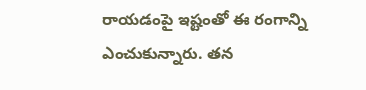రాయడంపై ఇష్టంతో ఈ రంగాన్ని ఎంచుకున్నారు. తన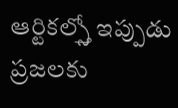ఆర్టికల్స్తో ఇప్పుడు ప్రజలకు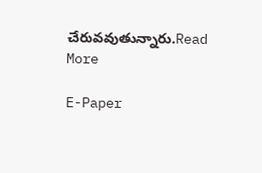చేరువవుతున్నారు.Read More

E-Paper